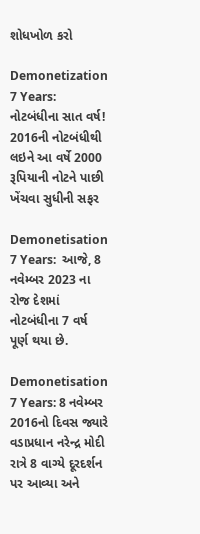શોધખોળ કરો

Demonetization 7 Years: નોટબંધીના સાત વર્ષ! 2016ની નોટબંધીથી લઇને આ વર્ષે 2000 રૂપિયાની નોટને પાછી ખેંચવા સુધીની સફર

Demonetisation 7 Years:  આજે, 8 નવેમ્બર 2023 ના રોજ દેશમાં નોટબંધીના 7 વર્ષ પૂર્ણ થયા છે.

Demonetisation 7 Years: 8 નવેમ્બર 2016નો દિવસ જ્યારે વડાપ્રધાન નરેન્દ્ર મોદી રાત્રે 8 વાગ્યે દૂરદર્શન પર આવ્યા અને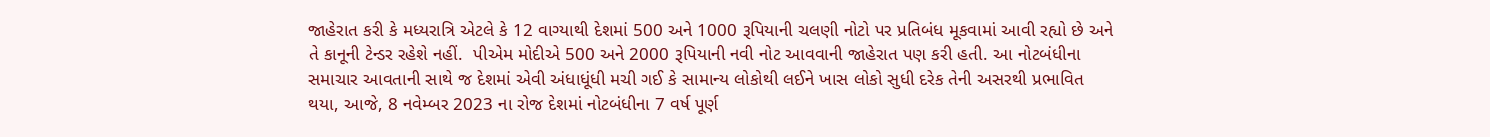જાહેરાત કરી કે મધ્યરાત્રિ એટલે કે 12 વાગ્યાથી દેશમાં 500 અને 1000 રૂપિયાની ચલણી નોટો પર પ્રતિબંધ મૂકવામાં આવી રહ્યો છે અને તે કાનૂની ટેન્ડર રહેશે નહીં.  પીએમ મોદીએ 500 અને 2000 રૂપિયાની નવી નોટ આવવાની જાહેરાત પણ કરી હતી. આ નોટબંધીના સમાચાર આવતાની સાથે જ દેશમાં એવી અંધાધૂંધી મચી ગઈ કે સામાન્ય લોકોથી લઈને ખાસ લોકો સુધી દરેક તેની અસરથી પ્રભાવિત થયા, આજે, 8 નવેમ્બર 2023 ના રોજ દેશમાં નોટબંધીના 7 વર્ષ પૂર્ણ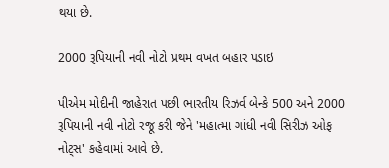થયા છે.

2000 રૂપિયાની નવી નોટો પ્રથમ વખત બહાર પડાઇ

પીએમ મોદીની જાહેરાત પછી ભારતીય રિઝર્વ બેન્કે 500 અને 2000 રૂપિયાની નવી નોટો રજૂ કરી જેને 'મહાત્મા ગાંધી નવી સિરીઝ ઓફ નોટ્સ' કહેવામાં આવે છે.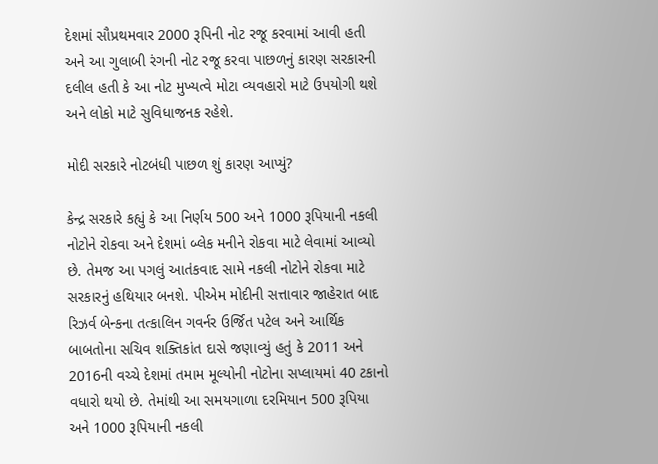દેશમાં સૌપ્રથમવાર 2000 રૂપિની નોટ રજૂ કરવામાં આવી હતી અને આ ગુલાબી રંગની નોટ રજૂ કરવા પાછળનું કારણ સરકારની દલીલ હતી કે આ નોટ મુખ્યત્વે મોટા વ્યવહારો માટે ઉપયોગી થશે અને લોકો માટે સુવિધાજનક રહેશે.

મોદી સરકારે નોટબંધી પાછળ શું કારણ આપ્યું?

કેન્દ્ર સરકારે કહ્યું કે આ નિર્ણય 500 અને 1000 રૂપિયાની નકલી નોટોને રોકવા અને દેશમાં બ્લેક મનીને રોકવા માટે લેવામાં આવ્યો છે. તેમજ આ પગલું આતંકવાદ સામે નકલી નોટોને રોકવા માટે સરકારનું હથિયાર બનશે. પીએમ મોદીની સત્તાવાર જાહેરાત બાદ રિઝર્વ બેન્કના તત્કાલિન ગવર્નર ઉર્જિત પટેલ અને આર્થિક બાબતોના સચિવ શક્તિકાંત દાસે જણાવ્યું હતું કે 2011 અને 2016ની વચ્ચે દેશમાં તમામ મૂલ્યોની નોટોના સપ્લાયમાં 40 ટકાનો વધારો થયો છે. તેમાંથી આ સમયગાળા દરમિયાન 500 રૂપિયા અને 1000 રૂપિયાની નકલી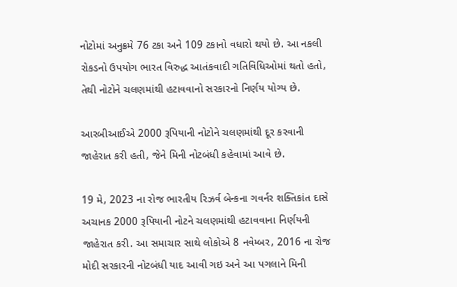નોટોમાં અનુક્રમે 76 ટકા અને 109 ટકાનો વધારો થયો છે. આ નકલી રોકડનો ઉપયોગ ભારત વિરુદ્ધ આતંકવાદી ગતિવિધિઓમાં થતો હતો, તેથી નોટોને ચલણમાંથી હટાવવાનો સરકારનો નિર્ણય યોગ્ય છે.

આરબીઆઈએ 2000 રૂપિયાની નોટોને ચલણમાંથી દૂર કરવાની જાહેરાત કરી હતી, જેને મિની નોટબંધી કહેવામાં આવે છે.

19 મે, 2023 ના રોજ ભારતીય રિઝર્વ બેન્કના ગવર્નર શક્તિકાંત દાસે અચાનક 2000 રૂપિયાની નોટને ચલણમાંથી હટાવવાના નિર્ણયની જાહેરાત કરી. આ સમાચાર સાથે લોકોએ 8 નવેમ્બર, 2016 ના રોજ મોદી સરકારની નોટબંધી યાદ આવી ગઇ અને આ પગલાને મિની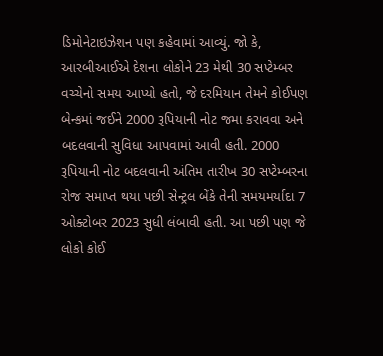ડિમોનેટાઇઝેશન પણ કહેવામાં આવ્યું. જો કે, આરબીઆઈએ દેશના લોકોને 23 મેથી 30 સપ્ટેમ્બર વચ્ચેનો સમય આપ્યો હતો, જે દરમિયાન તેમને કોઈપણ બેન્કમાં જઈને 2000 રૂપિયાની નોટ જમા કરાવવા અને બદલવાની સુવિધા આપવામાં આવી હતી. 2000 રૂપિયાની નોટ બદલવાની અંતિમ તારીખ 30 સપ્ટેમ્બરના રોજ સમાપ્ત થયા પછી સેન્ટ્રલ બેંકે તેની સમયમર્યાદા 7 ઓક્ટોબર 2023 સુધી લંબાવી હતી. આ પછી પણ જે લોકો કોઈ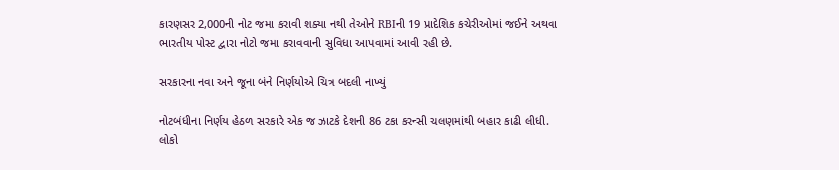કારણસર 2,000ની નોટ જમા કરાવી શક્યા નથી તેઓને RBIની 19 પ્રાદેશિક કચેરીઓમાં જઈને અથવા ભારતીય પોસ્ટ દ્વારા નોટો જમા કરાવવાની સુવિધા આપવામાં આવી રહી છે.

સરકારના નવા અને જૂના બંને નિર્ણયોએ ચિત્ર બદલી નાખ્યું

નોટબંધીના નિર્ણય હેઠળ સરકારે એક જ ઝાટકે દેશની 86 ટકા કરન્સી ચલણમાંથી બહાર કાઢી લીધી. લોકો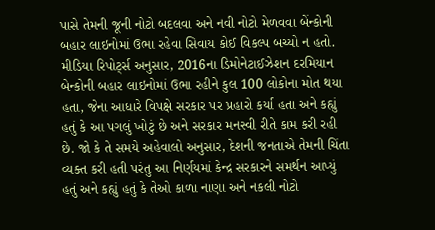પાસે તેમની જૂની નોટો બદલવા અને નવી નોટો મેળવવા બેંન્કોની બહાર લાઇનોમાં ઉભા રહેવા સિવાય કોઈ વિકલ્પ બચ્યો ન હતો. મીડિયા રિપોર્ટ્સ અનુસાર, 2016ના ડિમોનેટાઈઝેશન દરમિયાન બેન્કોની બહાર લાઇનોમાં ઉભા રહીને કુલ 100 લોકોના મોત થયા હતા, જેના આધારે વિપક્ષે સરકાર પર પ્રહારો કર્યા હતા અને કહ્યું હતું કે આ પગલું ખોટું છે અને સરકાર મનસ્વી રીતે કામ કરી રહી છે. જો કે તે સમયે અહેવાલો અનુસાર, દેશની જનતાએ તેમની ચિંતા વ્યક્ત કરી હતી પરંતુ આ નિર્ણયમાં કેન્દ્ર સરકારને સમર્થન આપ્યું હતું અને કહ્યું હતું કે તેઓ કાળા નાણા અને નકલી નોટો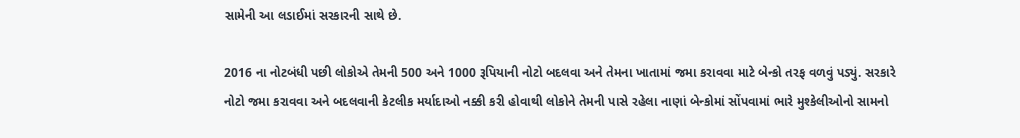સામેની આ લડાઈમાં સરકારની સાથે છે.

2016 ના નોટબંધી પછી લોકોએ તેમની 500 અને 1000 રૂપિયાની નોટો બદલવા અને તેમના ખાતામાં જમા કરાવવા માટે બેન્કો તરફ વળવું પડ્યું. સરકારે નોટો જમા કરાવવા અને બદલવાની કેટલીક મર્યાદાઓ નક્કી કરી હોવાથી લોકોને તેમની પાસે રહેલા નાણાં બેન્કોમાં સોંપવામાં ભારે મુશ્કેલીઓનો સામનો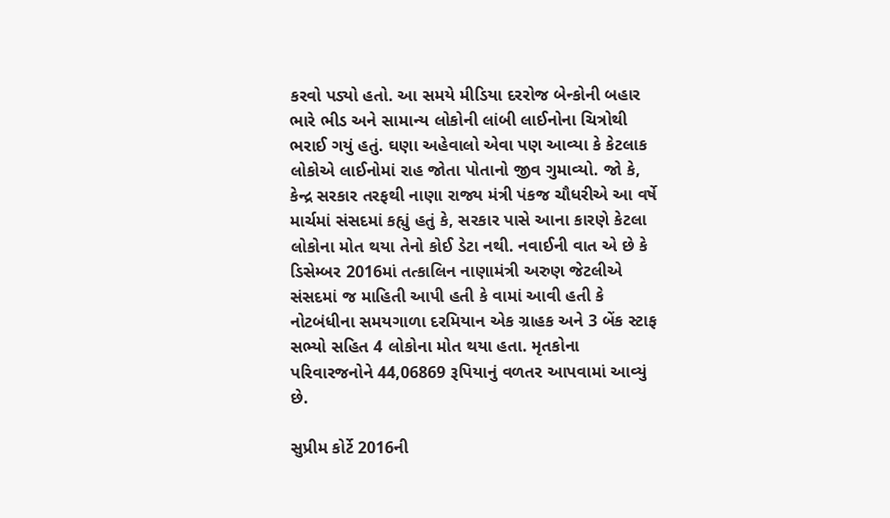કરવો પડ્યો હતો. આ સમયે મીડિયા દરરોજ બેન્કોની બહાર ભારે ભીડ અને સામાન્ય લોકોની લાંબી લાઈનોના ચિત્રોથી ભરાઈ ગયું હતું. ઘણા અહેવાલો એવા પણ આવ્યા કે કેટલાક લોકોએ લાઈનોમાં રાહ જોતા પોતાનો જીવ ગુમાવ્યો. જો કે, કેન્દ્ર સરકાર તરફથી નાણા રાજ્ય મંત્રી પંકજ ચૌધરીએ આ વર્ષે માર્ચમાં સંસદમાં કહ્યું હતું કે, સરકાર પાસે આના કારણે કેટલા લોકોના મોત થયા તેનો કોઈ ડેટા નથી. નવાઈની વાત એ છે કે ડિસેમ્બર 2016માં તત્કાલિન નાણામંત્રી અરુણ જેટલીએ સંસદમાં જ માહિતી આપી હતી કે વામાં આવી હતી કે નોટબંધીના સમયગાળા દરમિયાન એક ગ્રાહક અને 3 બેંક સ્ટાફ સભ્યો સહિત 4 લોકોના મોત થયા હતા. મૃતકોના પરિવારજનોને 44,06869 રૂપિયાનું વળતર આપવામાં આવ્યું છે.

સુપ્રીમ કોર્ટે 2016ની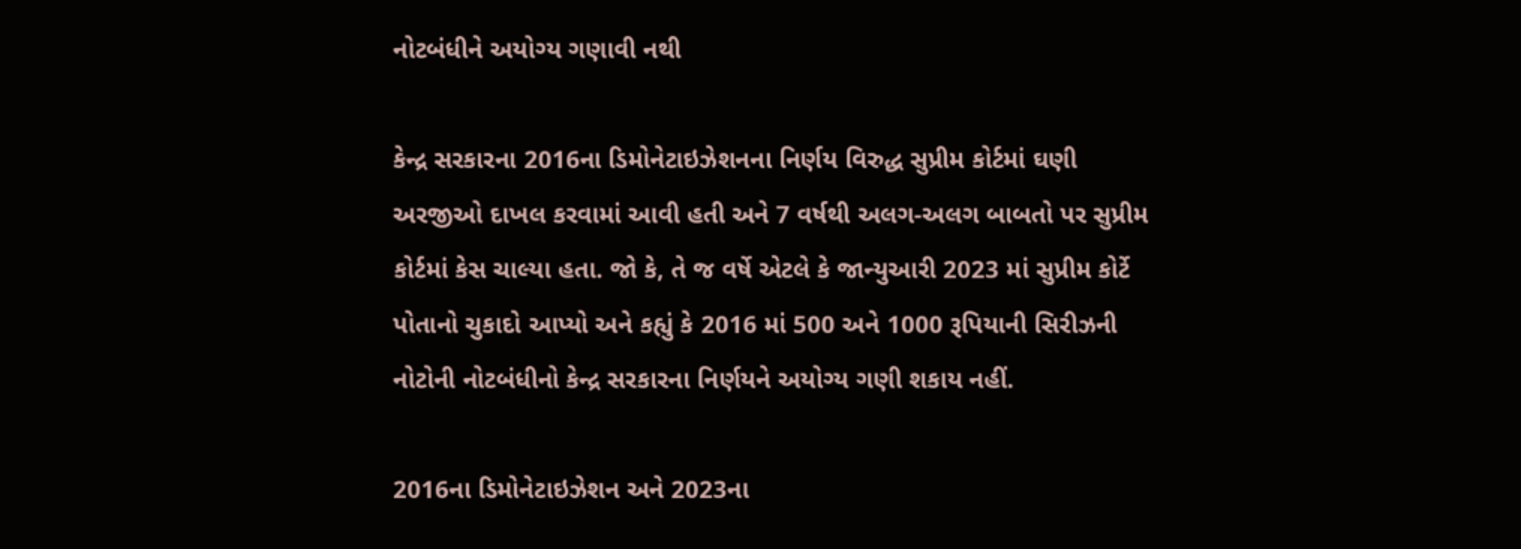નોટબંધીને અયોગ્ય ગણાવી નથી

કેન્દ્ર સરકારના 2016ના ડિમોનેટાઇઝેશનના નિર્ણય વિરુદ્ધ સુપ્રીમ કોર્ટમાં ઘણી અરજીઓ દાખલ કરવામાં આવી હતી અને 7 વર્ષથી અલગ-અલગ બાબતો પર સુપ્રીમ કોર્ટમાં કેસ ચાલ્યા હતા. જો કે, તે જ વર્ષે એટલે કે જાન્યુઆરી 2023 માં સુપ્રીમ કોર્ટે પોતાનો ચુકાદો આપ્યો અને કહ્યું કે 2016 માં 500 અને 1000 રૂપિયાની સિરીઝની નોટોની નોટબંધીનો કેન્દ્ર સરકારના નિર્ણયને અયોગ્ય ગણી શકાય નહીં.

2016ના ડિમોનેટાઇઝેશન અને 2023ના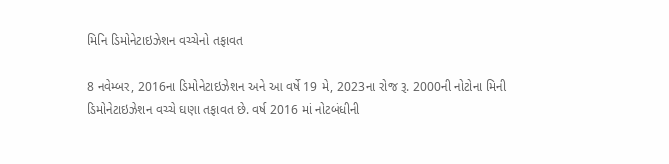મિનિ ડિમોનેટાઇઝેશન વચ્ચેનો તફાવત

8 નવેમ્બર, 2016ના ડિમોનેટાઇઝેશન અને આ વર્ષે 19 મે, 2023ના રોજ રૂ. 2000ની નોટોના મિની ડિમોનેટાઇઝેશન વચ્ચે ઘણા તફાવત છે. વર્ષ 2016 માં નોટબંધીની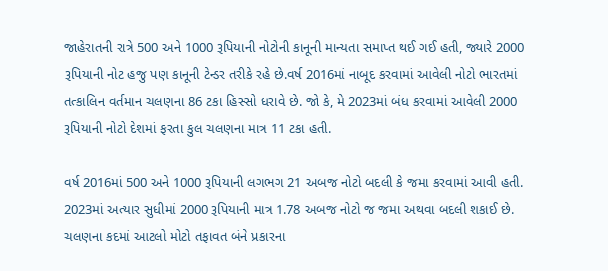જાહેરાતની રાત્રે 500 અને 1000 રૂપિયાની નોટોની કાનૂની માન્યતા સમાપ્ત થઈ ગઈ હતી, જ્યારે 2000 રૂપિયાની નોટ હજુ પણ કાનૂની ટેન્ડર તરીકે રહે છે.વર્ષ 2016માં નાબૂદ કરવામાં આવેલી નોટો ભારતમાં તત્કાલિન વર્તમાન ચલણના 86 ટકા હિસ્સો ધરાવે છે. જો કે, મે 2023માં બંધ કરવામાં આવેલી 2000 રૂપિયાની નોટો દેશમાં ફરતા કુલ ચલણના માત્ર 11 ટકા હતી.

વર્ષ 2016માં 500 અને 1000 રૂપિયાની લગભગ 21 અબજ નોટો બદલી કે જમા કરવામાં આવી હતી. 2023માં અત્યાર સુધીમાં 2000 રૂપિયાની માત્ર 1.78 અબજ નોટો જ જમા અથવા બદલી શકાઈ છે. ચલણના કદમાં આટલો મોટો તફાવત બંને પ્રકારના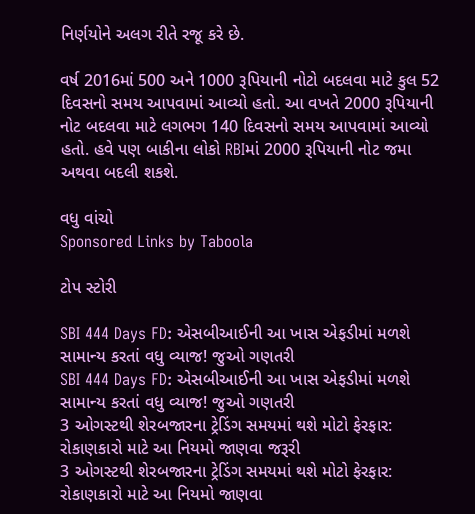નિર્ણયોને અલગ રીતે રજૂ કરે છે.

વર્ષ 2016માં 500 અને 1000 રૂપિયાની નોટો બદલવા માટે કુલ 52 દિવસનો સમય આપવામાં આવ્યો હતો. આ વખતે 2000 રૂપિયાની નોટ બદલવા માટે લગભગ 140 દિવસનો સમય આપવામાં આવ્યો હતો. હવે પણ બાકીના લોકો RBIમાં 2000 રૂપિયાની નોટ જમા અથવા બદલી શકશે.

વધુ વાંચો
Sponsored Links by Taboola

ટોપ સ્ટોરી

SBI 444 Days FD: એસબીઆઈની આ ખાસ એફડીમાં મળશે સામાન્ય કરતાં વધુ વ્યાજ! જુઓ ગણતરી
SBI 444 Days FD: એસબીઆઈની આ ખાસ એફડીમાં મળશે સામાન્ય કરતાં વધુ વ્યાજ! જુઓ ગણતરી
3 ઓગસ્ટથી શેરબજારના ટ્રેડિંગ સમયમાં થશે મોટો ફેરફાર: રોકાણકારો માટે આ નિયમો જાણવા જરૂરી
3 ઓગસ્ટથી શેરબજારના ટ્રેડિંગ સમયમાં થશે મોટો ફેરફાર: રોકાણકારો માટે આ નિયમો જાણવા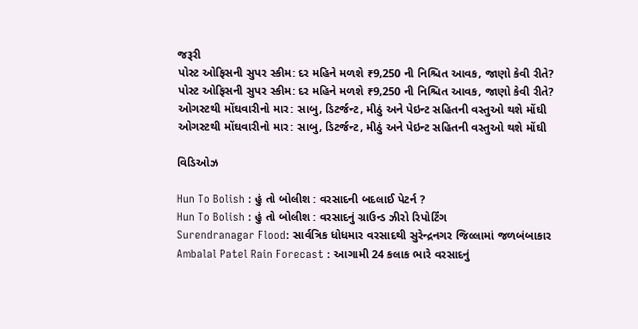જરૂરી
પોસ્ટ ઓફિસની સુપર સ્કીમ: દર મહિને મળશે ₹9,250 ની નિશ્ચિત આવક, જાણો કેવી રીતે?
પોસ્ટ ઓફિસની સુપર સ્કીમ: દર મહિને મળશે ₹9,250 ની નિશ્ચિત આવક, જાણો કેવી રીતે?
ઓગસ્ટથી મોંઘવારીનો માર: સાબુ, ડિટર્જન્ટ, મીઠું અને પેઇન્ટ સહિતની વસ્તુઓ થશે મોંઘી
ઓગસ્ટથી મોંઘવારીનો માર: સાબુ, ડિટર્જન્ટ, મીઠું અને પેઇન્ટ સહિતની વસ્તુઓ થશે મોંઘી

વિડિઓઝ

Hun To Bolish : હું તો બોલીશ : વરસાદની બદલાઈ પેટર્ન ?
Hun To Bolish : હું તો બોલીશ : વરસાદનું ગ્રાઉન્ડ ઝીરો રિપોર્ટિંગ
Surendranagar Flood: સાર્વત્રિક ધોધમાર વરસાદથી સુરેન્દ્રનગર જિલ્લામાં જળબંબાકાર
Ambalal Patel Rain Forecast : આગામી 24 કલાક ભારે વરસાદનું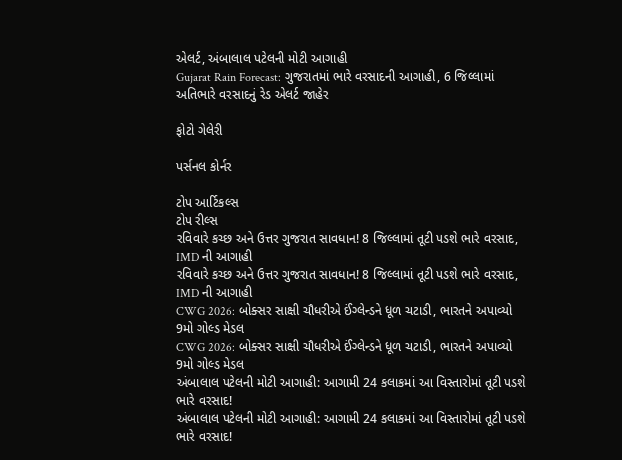એલર્ટ, અંબાલાલ પટેલની મોટી આગાહી
Gujarat Rain Forecast: ગુજરાતમાં ભારે વરસાદની આગાહી, 6 જિલ્લામાં અતિભારે વરસાદનું રેડ એલર્ટ જાહેર

ફોટો ગેલેરી

પર્સનલ કોર્નર

ટોપ આર્ટિકલ્સ
ટોપ રીલ્સ
રવિવારે કચ્છ અને ઉત્તર ગુજરાત સાવધાન! 8 જિલ્લામાં તૂટી પડશે ભારે વરસાદ, IMD ની આગાહી
રવિવારે કચ્છ અને ઉત્તર ગુજરાત સાવધાન! 8 જિલ્લામાં તૂટી પડશે ભારે વરસાદ, IMD ની આગાહી
CWG 2026: બોક્સર સાક્ષી ચૌધરીએ ઈંગ્લેન્ડને ધૂળ ચટાડી, ભારતને અપાવ્યો 9મો ગોલ્ડ મેડલ
CWG 2026: બોક્સર સાક્ષી ચૌધરીએ ઈંગ્લેન્ડને ધૂળ ચટાડી, ભારતને અપાવ્યો 9મો ગોલ્ડ મેડલ
અંબાલાલ પટેલની મોટી આગાહી: આગામી 24 કલાકમાં આ વિસ્તારોમાં તૂટી પડશે ભારે વરસાદ!
અંબાલાલ પટેલની મોટી આગાહી: આગામી 24 કલાકમાં આ વિસ્તારોમાં તૂટી પડશે ભારે વરસાદ!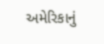અમેરિકાનું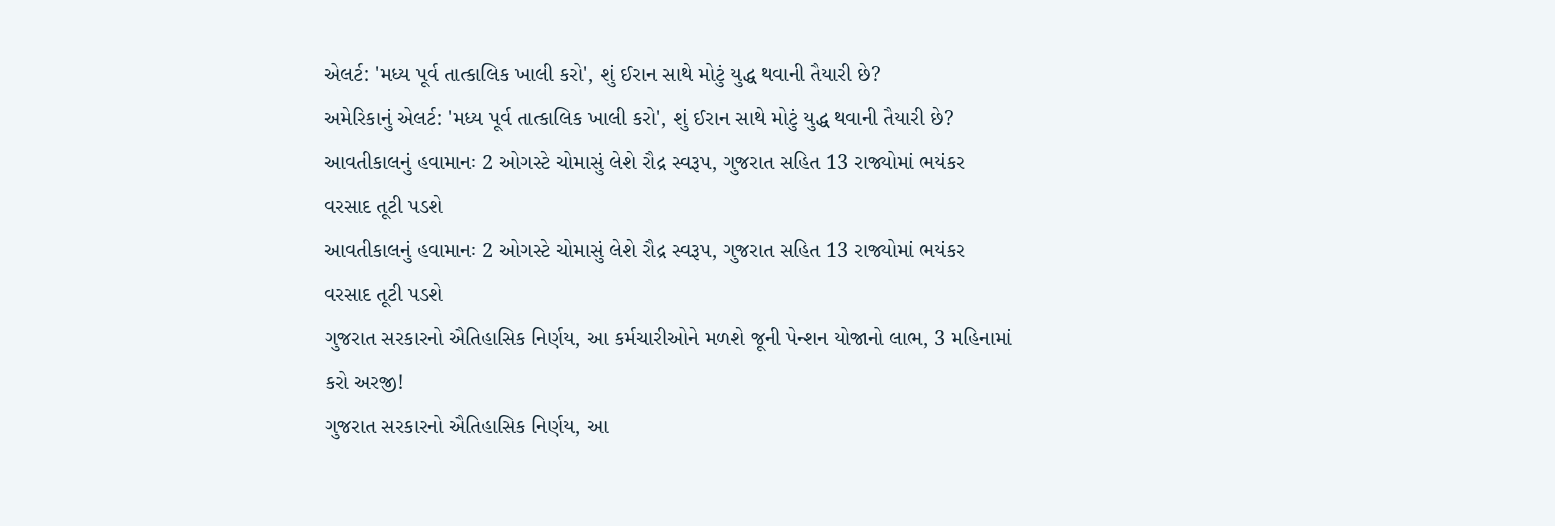એલર્ટ: 'મધ્ય પૂર્વ તાત્કાલિક ખાલી કરો', શું ઈરાન સાથે મોટું યુદ્ધ થવાની તૈયારી છે?
અમેરિકાનું એલર્ટ: 'મધ્ય પૂર્વ તાત્કાલિક ખાલી કરો', શું ઈરાન સાથે મોટું યુદ્ધ થવાની તૈયારી છે?
આવતીકાલનું હવામાનઃ 2 ઓગસ્ટે ચોમાસું લેશે રૌદ્ર સ્વરૂપ, ગુજરાત સહિત 13 રાજ્યોમાં ભયંકર વરસાદ તૂટી પડશે
આવતીકાલનું હવામાનઃ 2 ઓગસ્ટે ચોમાસું લેશે રૌદ્ર સ્વરૂપ, ગુજરાત સહિત 13 રાજ્યોમાં ભયંકર વરસાદ તૂટી પડશે
ગુજરાત સરકારનો ઐતિહાસિક નિર્ણય, આ કર્મચારીઓને મળશે જૂની પેન્શન યોજાનો લાભ, 3 મહિનામાં કરો અરજી!
ગુજરાત સરકારનો ઐતિહાસિક નિર્ણય, આ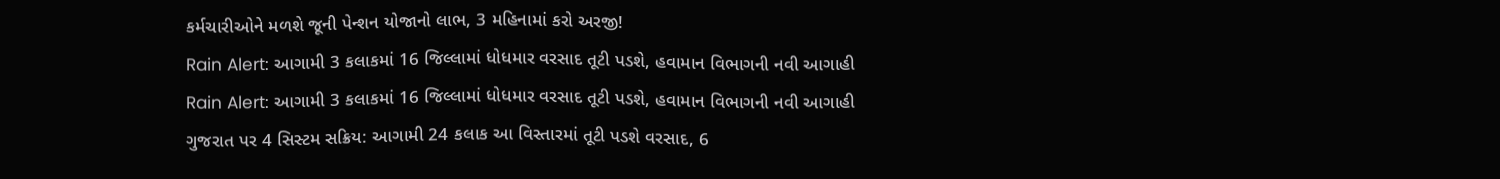કર્મચારીઓને મળશે જૂની પેન્શન યોજાનો લાભ, 3 મહિનામાં કરો અરજી!
Rain Alert: આગામી 3 કલાકમાં 16 જિલ્લામાં ધોધમાર વરસાદ તૂટી પડશે, હવામાન વિભાગની નવી આગાહી
Rain Alert: આગામી 3 કલાકમાં 16 જિલ્લામાં ધોધમાર વરસાદ તૂટી પડશે, હવામાન વિભાગની નવી આગાહી
ગુજરાત પર 4 સિસ્ટમ સક્રિય: આગામી 24 કલાક આ વિસ્તારમાં તૂટી પડશે વરસાદ, 6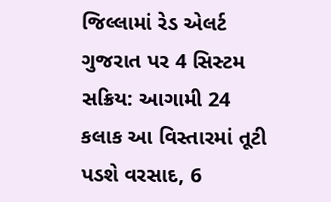જિલ્લામાં રેડ એલર્ટ
ગુજરાત પર 4 સિસ્ટમ સક્રિય: આગામી 24 કલાક આ વિસ્તારમાં તૂટી પડશે વરસાદ, 6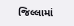જિલ્લામાં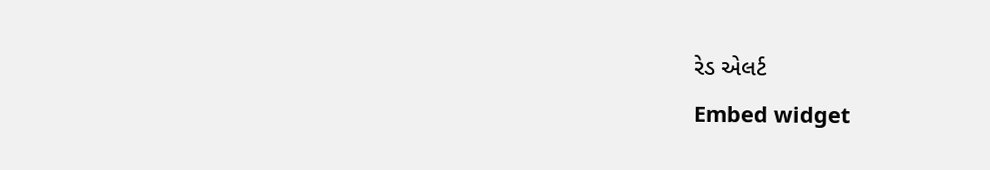રેડ એલર્ટ
Embed widget